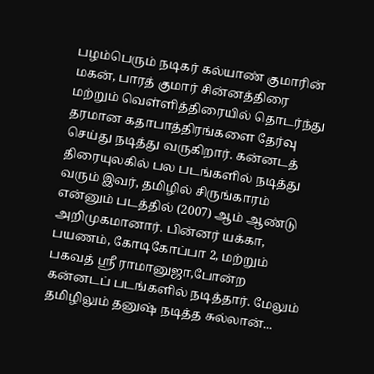பழம்பெரும் நடிகர் கல்யாண் குமாரின் மகன், பாரத் குமார் சின்னத்திரை மற்றும் வெள்ளித்திரையில் தொடர்ந்து தரமான கதாபாத்திரங்களை தேர்வு செய்து நடித்து வருகிறார். கன்னடத் திரையுலகில் பல படங்களில் நடித்து வரும் இவர், தமிழில் சிருங்காரம் என்னும் படத்தில் (2007) ஆம் ஆண்டு அறிமுகமானார். பின்னர் யக்கா, பயணம், கோடிகோப்பா 2, மற்றும் பகவத் ஸ்ரீ ராமானுஜா,போன்ற கன்னடப் படங்களில் நடித்தார். மேலும் தமிழிலும் தனுஷ் நடித்த சுல்லான்...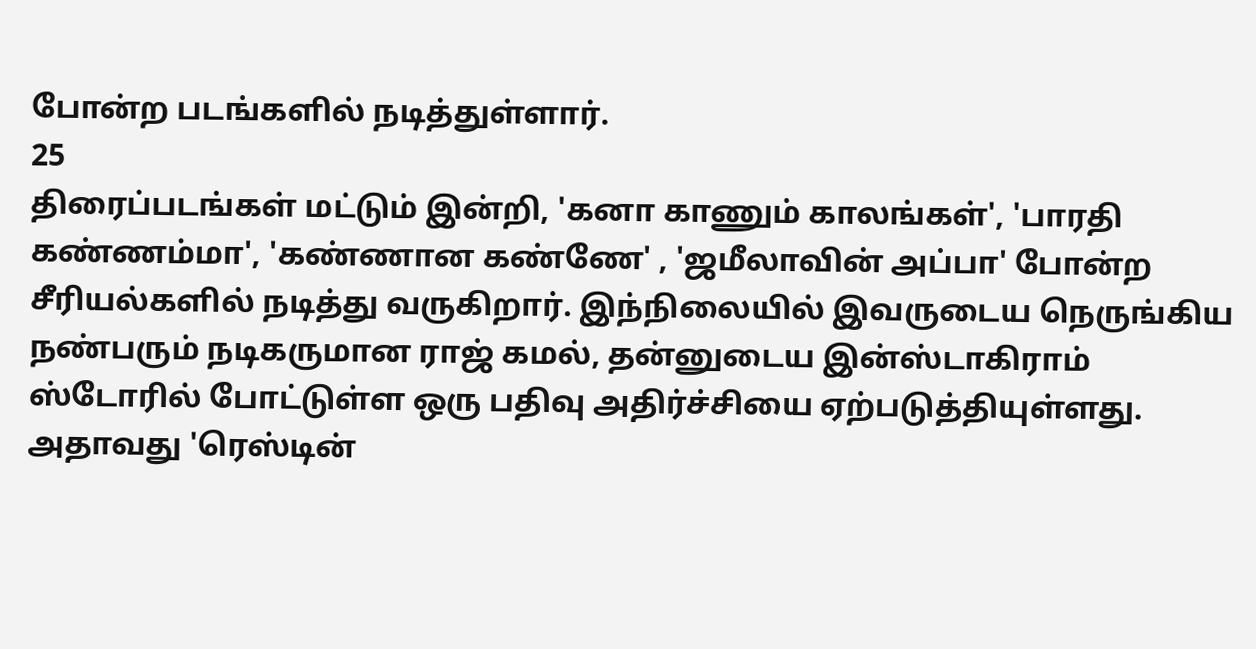போன்ற படங்களில் நடித்துள்ளார்.
25
திரைப்படங்கள் மட்டும் இன்றி, 'கனா காணும் காலங்கள்', 'பாரதி கண்ணம்மா', 'கண்ணான கண்ணே' , 'ஜமீலாவின் அப்பா' போன்ற சீரியல்களில் நடித்து வருகிறார். இந்நிலையில் இவருடைய நெருங்கிய நண்பரும் நடிகருமான ராஜ் கமல், தன்னுடைய இன்ஸ்டாகிராம் ஸ்டோரில் போட்டுள்ள ஒரு பதிவு அதிர்ச்சியை ஏற்படுத்தியுள்ளது.
அதாவது 'ரெஸ்டின்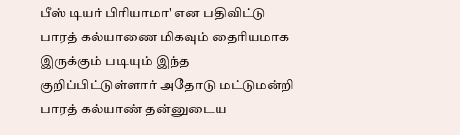பீஸ் டியர் பிரியாமா' என பதிவிட்டு பாரத் கல்யாணை மிகவும் தைரியமாக இருக்கும் படியும் இந்த குறிப்பிட்டுள்ளார் அதோடு மட்டுமன்றி பாரத் கல்யாண் தன்னுடைய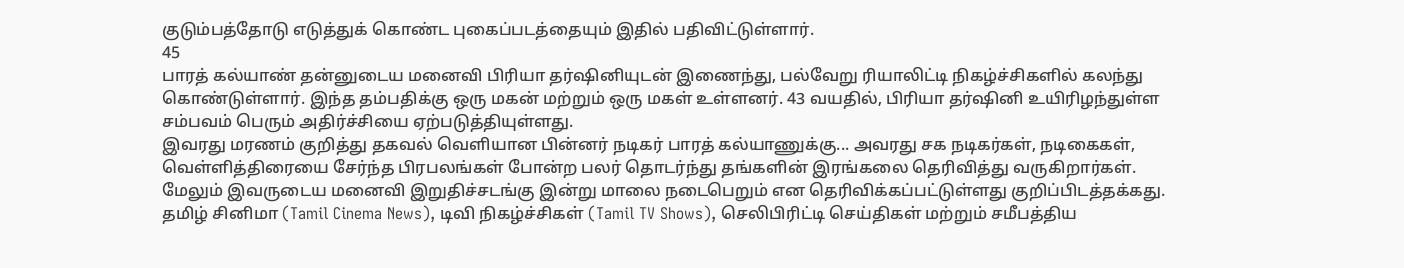குடும்பத்தோடு எடுத்துக் கொண்ட புகைப்படத்தையும் இதில் பதிவிட்டுள்ளார்.
45
பாரத் கல்யாண் தன்னுடைய மனைவி பிரியா தர்ஷினியுடன் இணைந்து, பல்வேறு ரியாலிட்டி நிகழ்ச்சிகளில் கலந்து கொண்டுள்ளார். இந்த தம்பதிக்கு ஒரு மகன் மற்றும் ஒரு மகள் உள்ளனர். 43 வயதில், பிரியா தர்ஷினி உயிரிழந்துள்ள சம்பவம் பெரும் அதிர்ச்சியை ஏற்படுத்தியுள்ளது.
இவரது மரணம் குறித்து தகவல் வெளியான பின்னர் நடிகர் பாரத் கல்யாணுக்கு... அவரது சக நடிகர்கள், நடிகைகள், வெள்ளித்திரையை சேர்ந்த பிரபலங்கள் போன்ற பலர் தொடர்ந்து தங்களின் இரங்கலை தெரிவித்து வருகிறார்கள். மேலும் இவருடைய மனைவி இறுதிச்சடங்கு இன்று மாலை நடைபெறும் என தெரிவிக்கப்பட்டுள்ளது குறிப்பிடத்தக்கது.
தமிழ் சினிமா (Tamil Cinema News), டிவி நிகழ்ச்சிகள் (Tamil TV Shows), செலிபிரிட்டி செய்திகள் மற்றும் சமீபத்திய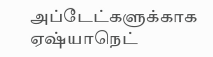அப்டேட்களுக்காக ஏஷ்யாநெட்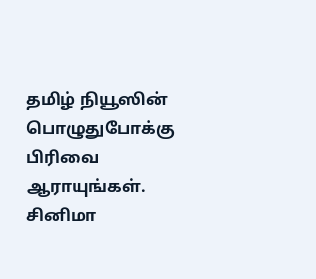தமிழ் நியூஸின் பொழுதுபோக்கு பிரிவை ஆராயுங்கள். சினிமா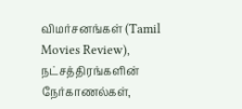விமர்சனங்கள் (Tamil Movies Review), நட்சத்திரங்களின் நேர்காணல்கள்,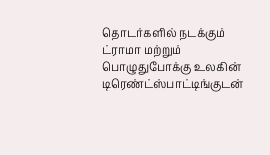தொடர்களில் நடக்கும் ட்ராமா மற்றும் பொழுதுபோக்கு உலகின் டிரெண்ட்ஸ்பாட்டிங்குடன்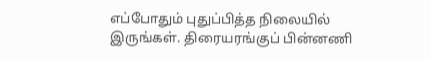எப்போதும் புதுப்பித்த நிலையில் இருங்கள். திரையரங்குப் பின்னணி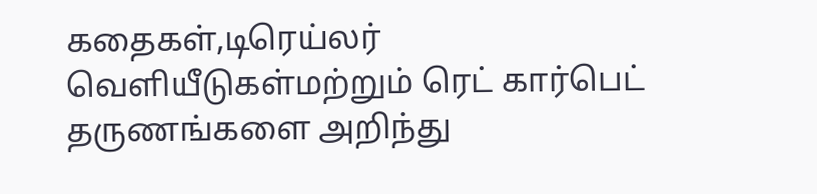கதைகள்,டிரெய்லர் வெளியீடுகள்மற்றும் ரெட் கார்பெட் தருணங்களை அறிந்து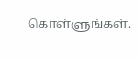கொள்ளுங்கள்.